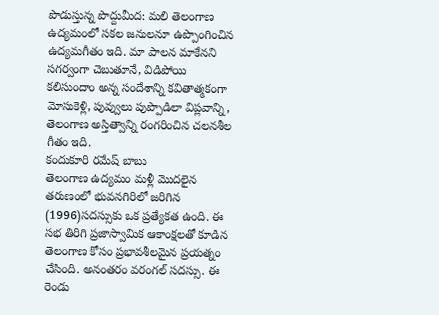పొడుస్తున్న పొద్దుమీద: మలి తెలంగాణ ఉద్యమంలో సకల జనులనూ ఉప్పొంగించిన ఉద్యమగీతం ఇది. మా పాలన మాకేనని సగర్వంగా చెబుతూనే, విడిపోయి కలిసుందాం అన్న సందేశాన్ని కవితాత్మకంగా మోసుకెళ్లి, పువ్వులు పుప్పొడిలా విప్లవాన్ని, తెలంగాణ అస్తిత్వాన్ని రంగరించిన చలనశీల గీతం ఇది.
కందుకూరి రమేష్ బాబు
తెలంగాణ ఉద్యమం మళ్లీ మొదలైన తరుణంలో భువనగిరిలో జరిగిన (1996)సదస్సుకు ఒక ప్రత్యేకత ఉంది. ఈ సభ తిరిగి ప్రజాస్వామిక ఆకాంక్షలతో కూడిన తెలంగాణ కోసం ప్రభావశీలమైన ప్రయత్నం చేసింది. అనంతరం వరంగల్ సదస్సు. ఈ రెండు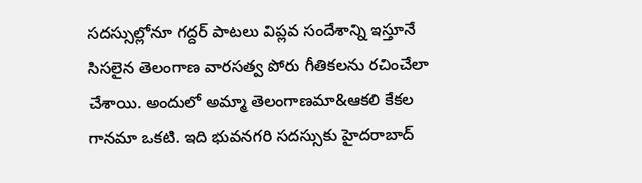సదస్సుల్లోనూ గద్దర్ పాటలు విప్లవ సందేశాన్ని ఇస్తూనే సిసలైన తెలంగాణ వారసత్వ పోరు గీతికలను రచించేలా చేశాయి. అందులో అమ్మా తెలంగాణమా&ఆకలి కేకల గానమా ఒకటి. ఇది భువనగరి సదస్సుకు హైదరాబాద్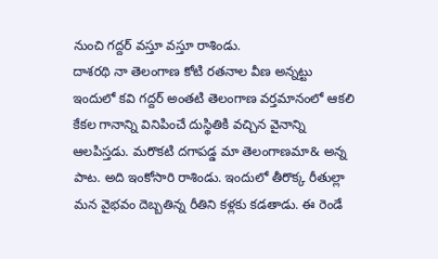నుంచి గద్దర్ వస్తూ వస్తూ రాశిండు.
దాశరథి నా తెలంగాణ కోటి రతనాల వీణ అన్నట్టు ఇందులో కవి గద్దర్ అంతటి తెలంగాణ వర్తమానంలో ఆకలి కేకల గానాన్ని వినిపించే దుస్థితికి వచ్చిన వైనాన్ని ఆలపిస్తడు. మరొకటి దగాపడ్డ మా తెలంగాణమా& అన్న పాట. అది ఇంకోసారి రాశిండు. ఇందులో తీరొక్క రీతుల్లా మన వైభవం దెబ్బతిన్న రీతిని కళ్లకు కడతాడు. ఈ రెండే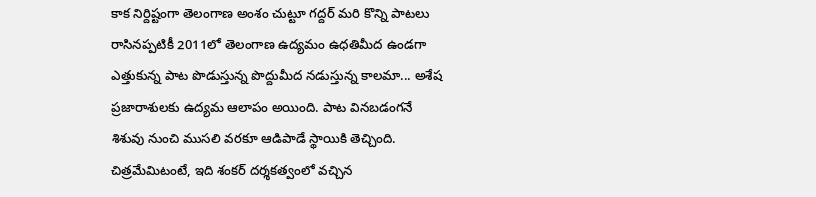కాక నిర్దిష్టంగా తెలంగాణ అంశం చుట్టూ గద్దర్ మరి కొన్ని పాటలు రాసినప్పటికీ 2011లో తెలంగాణ ఉద్యమం ఉధతిమీద ఉండగా ఎత్తుకున్న పాట పొడుస్తున్న పొద్దుమీద నడుస్తున్న కాలమా... అశేష ప్రజారాశులకు ఉద్యమ ఆలాపం అయింది. పాట వినబడంగనే శిశువు నుంచి ముసలి వరకూ ఆడిపాడే స్థాయికి తెచ్చింది. చిత్రమేమిటంటే, ఇది శంకర్ దర్శకత్వంలో వచ్చిన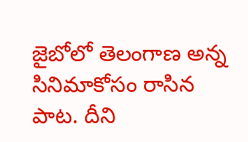జైబోలో తెలంగాణ అన్న సినిమాకోసం రాసిన పాట. దీని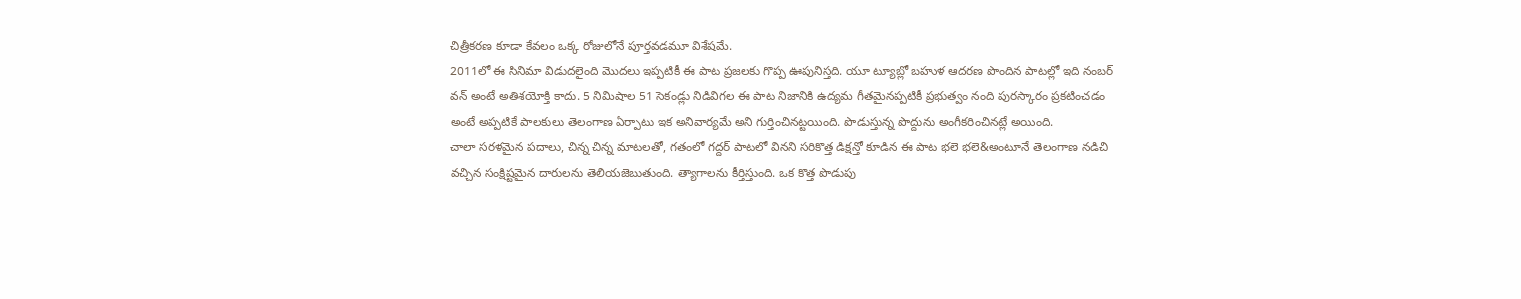చిత్రీకరణ కూడా కేవలం ఒక్క రోజులోనే పూర్తవడమూ విశేషమే.
2011లో ఈ సినిమా విడుదలైంది మొదలు ఇప్పటికీ ఈ పాట ప్రజలకు గొప్ప ఊపునిస్తది. యూ ట్యూబ్లో బహుళ ఆదరణ పొందిన పాటల్లో ఇది నంబర్ వన్ అంటే అతిశయోక్తి కాదు. 5 నిమిషాల 51 సెకండ్లు నిడివిగల ఈ పాట నిజానికి ఉద్యమ గీతమైనప్పటికీ ప్రభుత్వం నంది పురస్కారం ప్రకటించడం అంటే అప్పటికే పాలకులు తెలంగాణ ఏర్పాటు ఇక అనివార్యమే అని గుర్తించినట్టయింది. పొడుస్తున్న పొద్దును అంగీకరించినట్లే అయింది.
చాలా సరళమైన పదాలు, చిన్న చిన్న మాటలతో, గతంలో గద్దర్ పాటలో వినని సరికొత్త డిక్షన్తో కూడిన ఈ పాట భలె భలె&అంటూనే తెలంగాణ నడిచి వచ్చిన సంక్షిష్టమైన దారులను తెలియజెబుతుంది. త్యాగాలను కీర్తిస్తుంది. ఒక కొత్త పొడుపు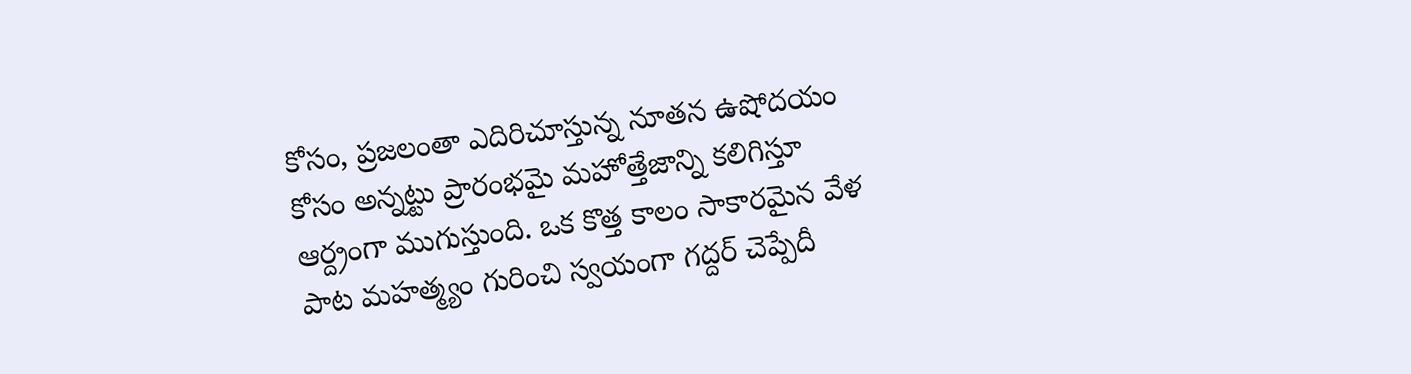కోసం, ప్రజలంతా ఎదిరిచూస్తున్న నూతన ఉషోదయం కోసం అన్నట్టు ప్రారంభమై మహోత్తేజాన్ని కలిగిస్తూ ఆర్ద్రంగా ముగుస్తుంది. ఒక కొత్త కాలం సాకారమైన వేళ పాట మహత్మ్యం గురించి స్వయంగా గద్దర్ చెప్పేదీ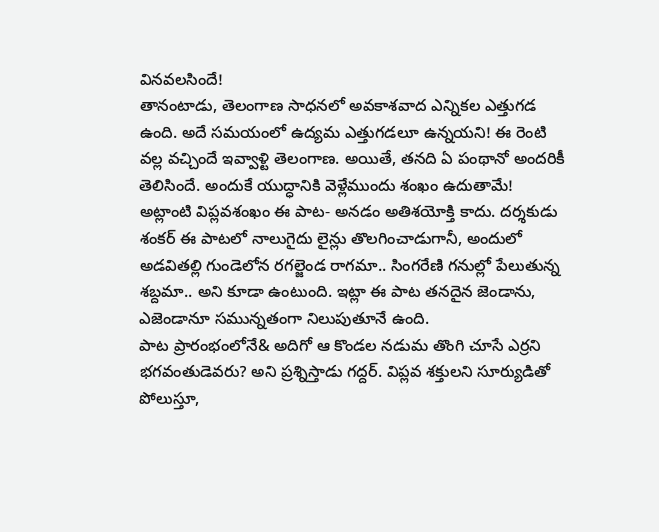వినవలసిందే!
తానంటాడు, తెలంగాణ సాధనలో అవకాశవాద ఎన్నికల ఎత్తుగడ ఉంది. అదే సమయంలో ఉద్యమ ఎత్తుగడలూ ఉన్నయని! ఈ రెంటి వల్ల వచ్చిందే ఇవ్వాళ్టి తెలంగాణ. అయితే, తనది ఏ పంథానో అందరికీ తెలిసిందే. అందుకే యుద్ధానికి వెళ్లేముందు శంఖం ఉదుతామే! అట్లాంటి విప్లవశంఖం ఈ పాట- అనడం అతిశయోక్తి కాదు. దర్శకుడు శంకర్ ఈ పాటలో నాలుగైదు లైన్లు తొలగించాడుగానీ, అందులో అడవితల్లి గుండెలోన రగల్జెండ రాగమా.. సింగరేణి గనుల్లో పేలుతున్న శబ్దమా.. అని కూడా ఉంటుంది. ఇట్లా ఈ పాట తనదైన జెండాను, ఎజెండానూ సమున్నతంగా నిలుపుతూనే ఉంది.
పాట ప్రారంభంలోనే& అదిగో ఆ కొండల నడుమ తొంగి చూసే ఎర్రని భగవంతుడెవరు? అని ప్రశ్నిస్తాడు గద్దర్. విప్లవ శక్తులని సూర్యుడితో పోలుస్తూ,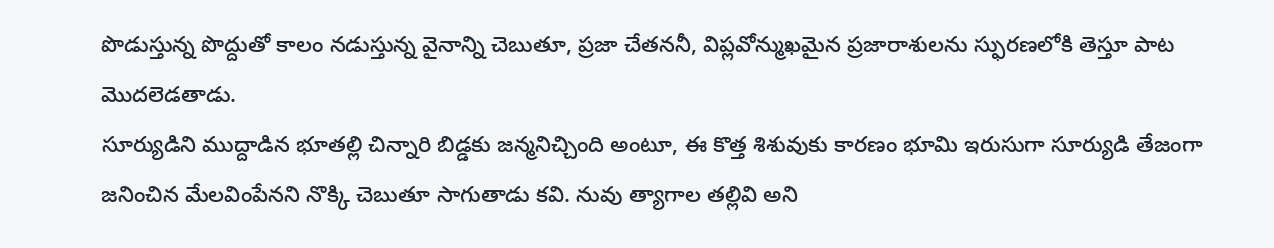పొడుస్తున్న పొద్దుతో కాలం నడుస్తున్న వైనాన్ని చెబుతూ, ప్రజా చేతననీ, విప్లవోన్ముఖమైన ప్రజారాశులను స్ఫురణలోకి తెస్తూ పాట మొదలెడతాడు.
సూర్యుడిని ముద్దాడిన భూతల్లి చిన్నారి బిడ్డకు జన్మనిచ్చింది అంటూ, ఈ కొత్త శిశువుకు కారణం భూమి ఇరుసుగా సూర్యుడి తేజంగా జనించిన మేలవింపేనని నొక్కి చెబుతూ సాగుతాడు కవి. నువు త్యాగాల తల్లివి అని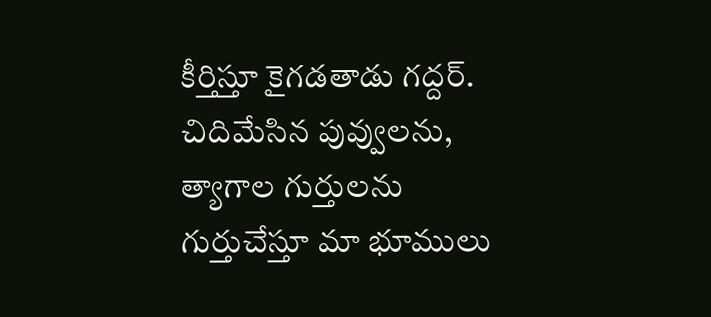కీర్తిస్తూ కైగడతాడు గద్దర్.
చిదిమేసిన పువ్వులను, త్యాగాల గుర్తులను గుర్తుచేస్తూ మా భూములు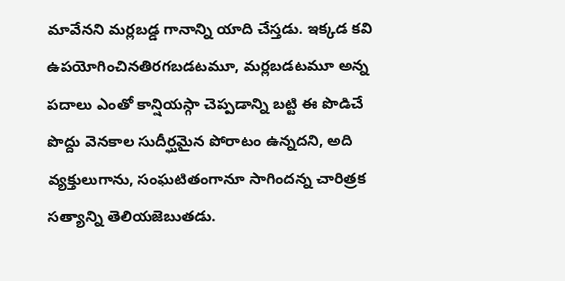మావేనని మర్లబడ్డ గానాన్ని యాది చేస్తడు. ఇక్కడ కవి ఉపయోగించినతిరగబడటమూ, మర్లబడటమూ అన్న పదాలు ఎంతో కాన్షియస్గా చెప్పడాన్ని బట్టి ఈ పొడిచే పొద్దు వెనకాల సుదీర్ఘమైన పోరాటం ఉన్నదని, అది వ్యక్తులుగాను, సంఘటితంగానూ సాగిందన్న చారిత్రక సత్యాన్ని తెలియజెబుతడు.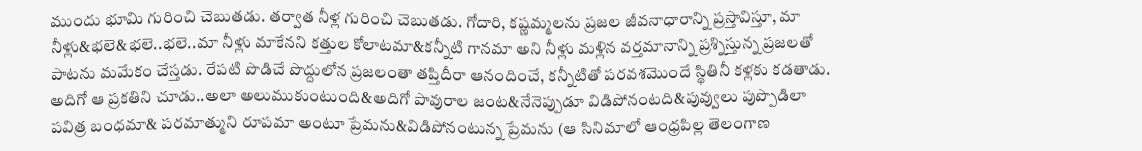ముందు భూమి గురించి చెబుతడు. తర్వాత నీళ్ల గురించి చెబుతడు. గోదారి, కష్ణమ్మలను ప్రజల జీవనాధారాన్ని ప్రస్తావిస్తూ, మా నీళ్లు&భలె&భలె..భలె..మా నీళ్లు మాకేనని కత్తుల కోలాటమా&కన్నీటి గానమా అని నీళ్లు మళ్లిన వర్తమానాన్ని ప్రశ్నిస్తున్న ప్రజలతో పాటను మమేకం చేస్తడు. రేపటి పొడిచే పొద్దులోన ప్రజలంతా తప్తిదీరా ఆనందించే, కన్నీటితో పరవశమొందే స్థితినీ కళ్లకు కడతాడు.
అదిగో ఆ ప్రకతిని చూడు..అలా అలుముకుంటుంది&అదిగో పావురాల జంట&నేనెప్పుడూ విడిపోనంటది&పువ్వులు పుప్పొడిలా పవిత్ర బంధమా& పరమాత్ముని రూపమా అంటూ ప్రేమను&విడిపోనంటున్న ప్రేమను (ఆ సినిమాలో ఆంధ్రపిల్ల తెలంగాణ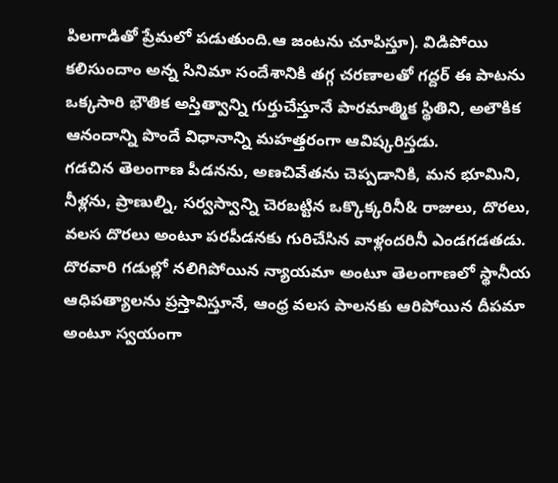పిలగాడితో ప్రేమలో పడుతుంది.ఆ జంటను చూపిస్తూ). విడిపోయి కలిసుందాం అన్న సినిమా సందేశానికి తగ్గ చరణాలతో గద్దర్ ఈ పాటను ఒక్కసారి భౌతిక అస్తిత్వాన్ని గుర్తుచేస్తూనే పారమాత్మిక స్థితిని, అలౌకిక ఆనందాన్ని పొందే విధానాన్ని మహత్తరంగా ఆవిష్కరిస్తడు.
గడచిన తెలంగాణ పీడనను, అణచివేతను చెప్పడానికి, మన భూమిని, నీళ్లను, ప్రాణుల్ని, సర్వస్వాన్ని చెరబట్టిన ఒక్కొక్కరినీ& రాజులు, దొరలు, వలస దొరలు అంటూ పరపీడనకు గురిచేసిన వాళ్లందరినీ ఎండగడతడు. దొరవారి గడుల్లో నలిగిపోయిన న్యాయమా అంటూ తెలంగాణలో స్థానీయ ఆధిపత్యాలను ప్రస్తావిస్తూనే, ఆంధ్ర వలస పాలనకు ఆరిపోయిన దీపమా అంటూ స్వయంగా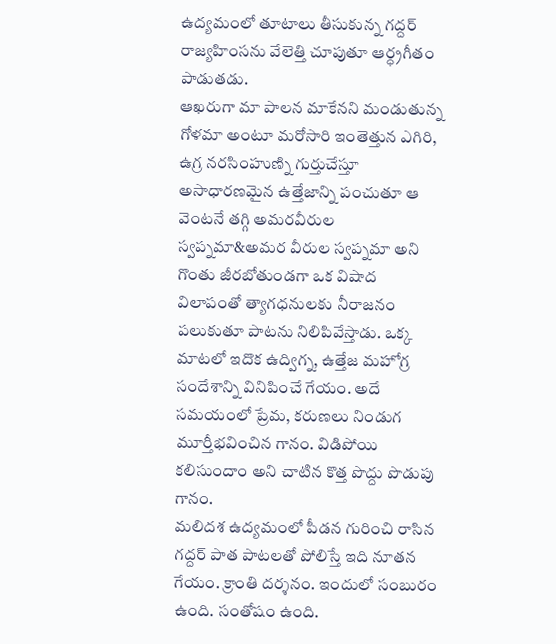ఉద్యమంలో తూటాలు తీసుకున్న గద్దర్ రాజ్యహింసను వేలెత్తి చూపుతూ ఆర్ధ్రగీతం పాడుతడు.
ఆఖరుగా మా పాలన మాకేనని మండుతున్న గోళమా అంటూ మరోసారి ఇంతెత్తున ఎగిరి, ఉగ్ర నరసింహుణ్ని గుర్తుచేస్తూ అసాధారణమైన ఉత్తేజాన్ని పంచుతూ ఆ వెంటనే తగ్గి అమరవీరుల స్వప్నమా&అమర వీరుల స్వప్నమా అని గొంతు జీరబోతుండగా ఒక విషాద విలాపంతో త్యాగధనులకు నీరాజనం పలుకుతూ పాటను నిలిపివేస్తాడు. ఒక్క మాటలో ఇదొక ఉద్విగ్న, ఉత్తేజ మహోగ్ర సందేశాన్ని వినిపించే గేయం. అదే సమయంలో ప్రేమ, కరుణలు నిండుగ మూర్తీభవించిన గానం. విడిపోయి కలిసుందాం అని చాటిన కొత్త పొద్దు పొడుపు గానం.
మలిదశ ఉద్యమంలో పీడన గురించి రాసిన గద్దర్ పాత పాటలతో పోలిస్తే ఇది నూతన గేయం. క్రాంతి దర్శనం. ఇందులో సంబురం ఉంది. సంతోషం ఉంది.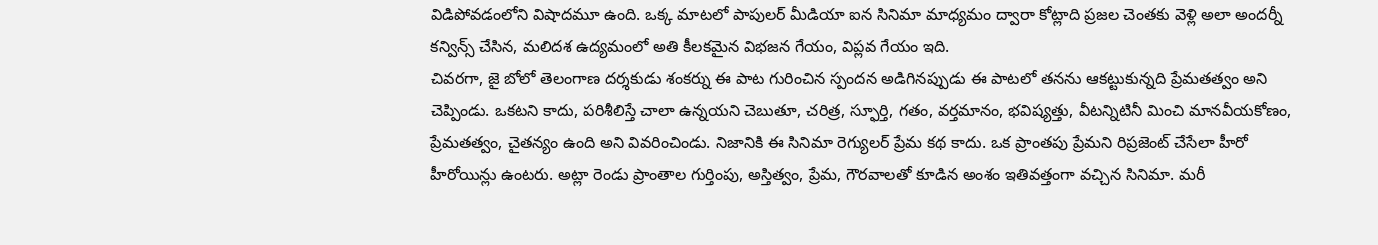విడిపోవడంలోని విషాదమూ ఉంది. ఒక్క మాటలో పాపులర్ మీడియా ఐన సినిమా మాధ్యమం ద్వారా కోట్లాది ప్రజల చెంతకు వెళ్లి అలా అందర్నీ కన్విన్స్ చేసిన, మలిదశ ఉద్యమంలో అతి కీలకమైన విభజన గేయం, విప్లవ గేయం ఇది.
చివరగా, జై బోలో తెలంగాణ దర్శకుడు శంకర్ను ఈ పాట గురించిన స్పందన అడిగినప్పుడు ఈ పాటలో తనను ఆకట్టుకున్నది ప్రేమతత్వం అని చెప్పిండు. ఒకటని కాదు, పరిశీలిస్తే చాలా ఉన్నయని చెబుతూ, చరిత్ర, స్ఫూర్తి, గతం, వర్తమానం, భవిష్యత్తు, వీటన్నిటినీ మించి మానవీయకోణం, ప్రేమతత్వం, చైతన్యం ఉంది అని వివరించిండు. నిజానికి ఈ సినిమా రెగ్యులర్ ప్రేమ కథ కాదు. ఒక ప్రాంతపు ప్రేమని రిప్రజెంట్ చేసేలా హీరో హీరోయిన్లు ఉంటరు. అట్లా రెండు ప్రాంతాల గుర్తింపు, అస్తిత్వం, ప్రేమ, గౌరవాలతో కూడిన అంశం ఇతివత్తంగా వచ్చిన సినిమా. మరీ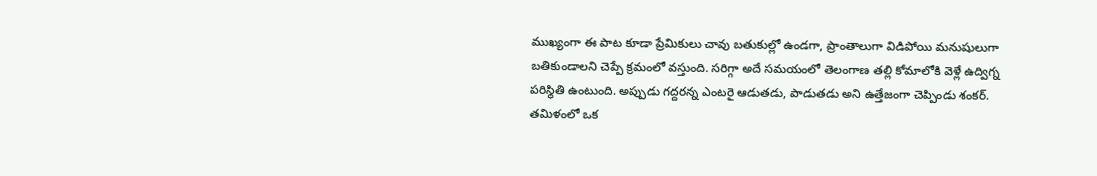ముఖ్యంగా ఈ పాట కూడా ప్రేమికులు చావు బతుకుల్లో ఉండగా, ప్రాంతాలుగా విడిపోయి మనుషులుగా బతికుండాలని చెప్పే క్రమంలో వస్తుంది. సరిగ్గా అదే సమయంలో తెలంగాణ తల్లి కోమాలోకి వెళ్లే ఉద్విగ్న పరిస్థితి ఉంటుంది. అప్పుడు గద్దరన్న ఎంటరై ఆడుతడు, పాడుతడు అని ఉత్తేజంగా చెప్పిండు శంకర్.
తమిళంలో ఒక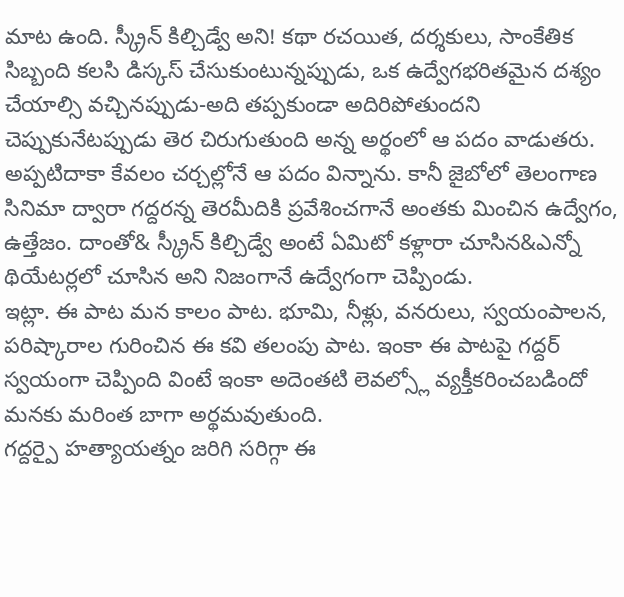మాట ఉంది. స్క్రీన్ కిల్చిడ్వే అని! కథా రచయిత, దర్శకులు, సాంకేతిక సిబ్బంది కలసి డిస్కస్ చేసుకుంటున్నప్పుడు, ఒక ఉద్వేగభరితమైన దశ్యం చేయాల్సి వచ్చినప్పుడు-అది తప్పకుండా అదిరిపోతుందని చెప్పుకునేటప్పుడు తెర చిరుగుతుంది అన్న అర్థంలో ఆ పదం వాడుతరు. అప్పటిదాకా కేవలం చర్చల్లోనే ఆ పదం విన్నాను. కానీ జైబోలో తెలంగాణ సినిమా ద్వారా గద్దరన్న తెరమీదికి ప్రవేశించగానే అంతకు మించిన ఉద్వేగం, ఉత్తేజం. దాంతో& స్క్రీన్ కిల్చిడ్వే అంటే ఏమిటో కళ్లారా చూసిన&ఎన్నో థియేటర్లలో చూసిన అని నిజంగానే ఉద్వేగంగా చెప్పిండు.
ఇట్లా. ఈ పాట మన కాలం పాట. భూమి, నీళ్లు, వనరులు, స్వయంపాలన, పరిష్కారాల గురించిన ఈ కవి తలంపు పాట. ఇంకా ఈ పాటపై గద్దర్ స్వయంగా చెప్పింది వింటే ఇంకా అదెంతటి లెవల్స్లో వ్యక్తీకరించబడిందో మనకు మరింత బాగా అర్థమవుతుంది.
గద్దర్పై హత్యాయత్నం జరిగి సరిగ్గా ఈ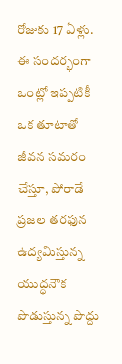రోజుకు 17 ఏళ్లు. ఈ సందర్భంగా ఒంట్లో ఇప్పటికీ ఒక తూటాతో జీవన సమరం చేస్తూ, పోరాడే ప్రజల తరఫున ఉద్యమిస్తున్న యుద్ధనౌక పొడుస్తున్న పొద్దు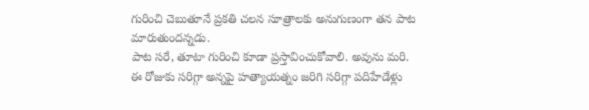గురించి చెబుతూనే ప్రకతి చలన సూత్రాలకు అనుగుణంగా తన పాట మారుతుందన్నడు.
పాట సరే, తూటా గురించి కూడా ప్రస్తావించుకోవాలి. అవును మరి. ఈ రోజుకు సరిగ్గా అన్నపై హత్యాయత్నం జరిగి సరిగ్గా పదిహేడేళ్లు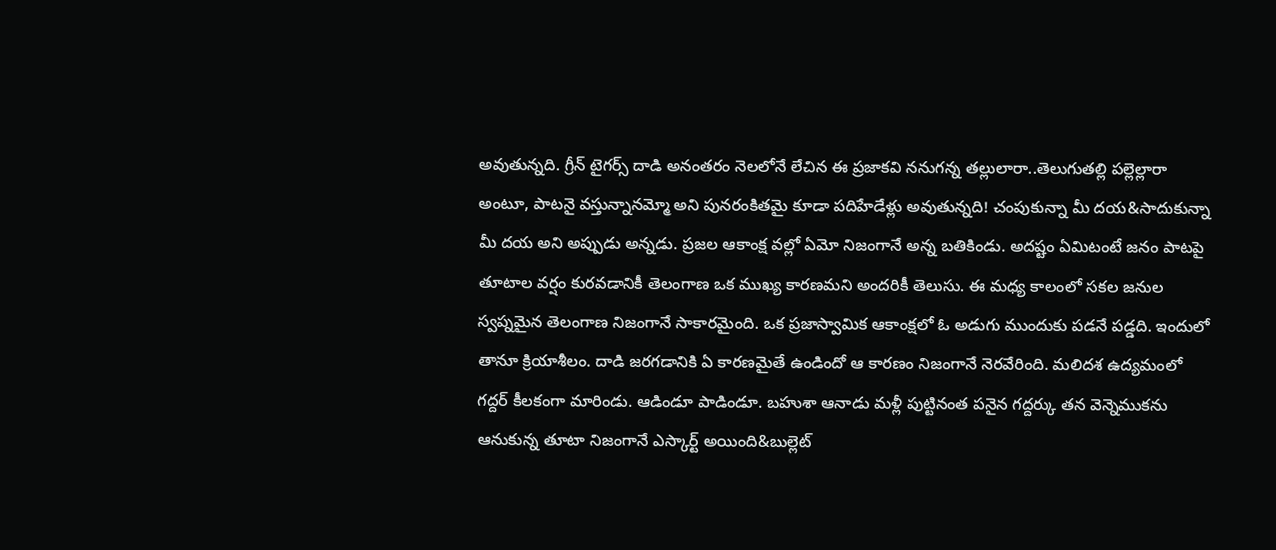అవుతున్నది. గ్రీన్ టైగర్స్ దాడి అనంతరం నెలలోనే లేచిన ఈ ప్రజాకవి ననుగన్న తల్లులారా..తెలుగుతల్లి పల్లెల్లారా అంటూ, పాటనై వస్తున్నానమ్మో అని పునరంకితమై కూడా పదిహేడేళ్లు అవుతున్నది! చంపుకున్నా మీ దయ&సాదుకున్నా మీ దయ అని అప్పుడు అన్నడు. ప్రజల ఆకాంక్ష వల్లో ఏమో నిజంగానే అన్న బతికిండు. అదష్టం ఏమిటంటే జనం పాటపై తూటాల వర్షం కురవడానికీ తెలంగాణ ఒక ముఖ్య కారణమని అందరికీ తెలుసు. ఈ మధ్య కాలంలో సకల జనుల స్వప్నమైన తెలంగాణ నిజంగానే సాకారమైంది. ఒక ప్రజాస్వామిక ఆకాంక్షలో ఓ అడుగు ముందుకు పడనే పడ్డది. ఇందులో తానూ క్రియాశీలం. దాడి జరగడానికి ఏ కారణమైతే ఉండిందో ఆ కారణం నిజంగానే నెరవేరింది. మలిదశ ఉద్యమంలో గద్దర్ కీలకంగా మారిండు. ఆడిండూ పాడిండూ. బహుశా ఆనాడు మళ్లీ పుట్టినంత పనైన గద్దర్కు తన వెన్నెముకను ఆనుకున్న తూటా నిజంగానే ఎస్కార్ట్ అయింది&బుల్లెట్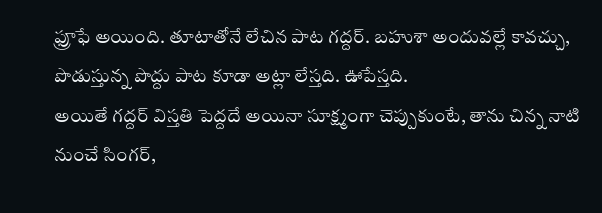ఫ్రూఫే అయింది. తూటాతోనే లేచిన పాట గద్దర్. బహుశా అందువల్లే కావచ్చు, పొడుస్తున్న పొద్దు పాట కూడా అట్లా లేస్తది. ఊపేస్తది.
అయితే గద్దర్ విస్తతి పెద్దదే అయినా సూక్ష్మంగా చెప్పుకుంటే, తాను చిన్న నాటి నుంచే సింగర్,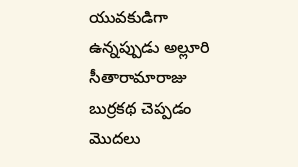యువకుడిగా ఉన్నప్పుడు అల్లూరి సీతారామారాజు బుర్రకథ చెప్పడం మొదలు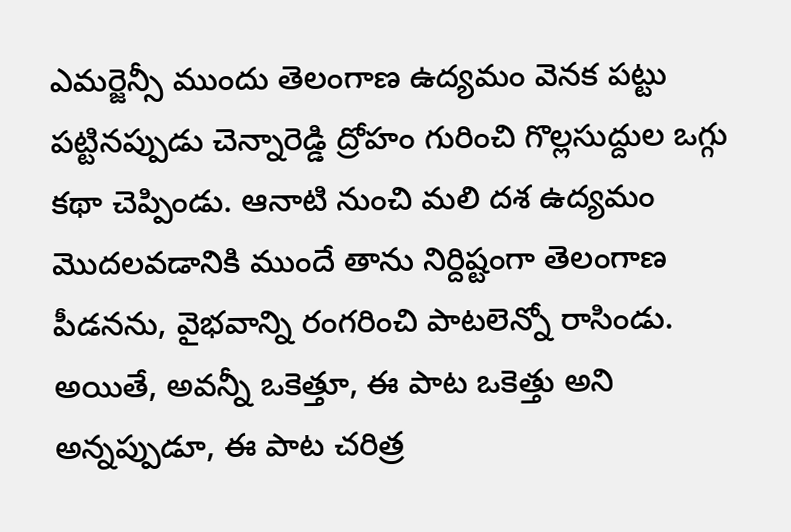ఎమర్జెన్సీ ముందు తెలంగాణ ఉద్యమం వెనక పట్టు పట్టినప్పుడు చెన్నారెడ్డి ద్రోహం గురించి గొల్లసుద్దుల ఒగ్గు కథా చెప్పిండు. ఆనాటి నుంచి మలి దశ ఉద్యమం మొదలవడానికి ముందే తాను నిర్దిష్టంగా తెలంగాణ పీడనను, వైభవాన్ని రంగరించి పాటలెన్నో రాసిండు. అయితే, అవన్నీ ఒకెత్తూ, ఈ పాట ఒకెత్తు అని అన్నప్పుడూ, ఈ పాట చరిత్ర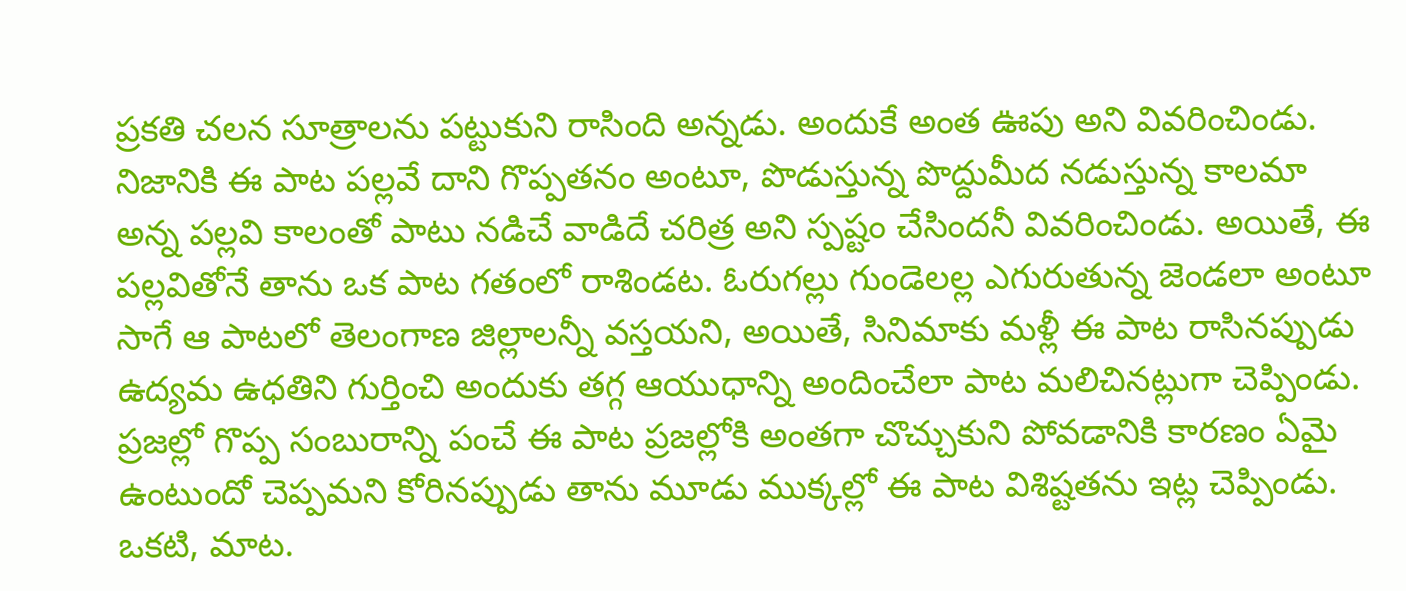ప్రకతి చలన సూత్రాలను పట్టుకుని రాసింది అన్నడు. అందుకే అంత ఊపు అని వివరించిండు. నిజానికి ఈ పాట పల్లవే దాని గొప్పతనం అంటూ, పొడుస్తున్న పొద్దుమీద నడుస్తున్న కాలమా అన్న పల్లవి కాలంతో పాటు నడిచే వాడిదే చరిత్ర అని స్పష్టం చేసిందనీ వివరించిండు. అయితే, ఈ పల్లవితోనే తాను ఒక పాట గతంలో రాశిండట. ఓరుగల్లు గుండెలల్ల ఎగురుతున్న జెండలా అంటూ సాగే ఆ పాటలో తెలంగాణ జిల్లాలన్నీ వస్తయని, అయితే, సినిమాకు మళ్లీ ఈ పాట రాసినప్పుడు ఉద్యమ ఉధతిని గుర్తించి అందుకు తగ్గ ఆయుధాన్ని అందించేలా పాట మలిచినట్లుగా చెప్పిండు.
ప్రజల్లో గొప్ప సంబురాన్ని పంచే ఈ పాట ప్రజల్లోకి అంతగా చొచ్చుకుని పోవడానికి కారణం ఏమై ఉంటుందో చెప్పమని కోరినప్పుడు తాను మూడు ముక్కల్లో ఈ పాట విశిష్టతను ఇట్ల చెప్పిండు.
ఒకటి, మాట.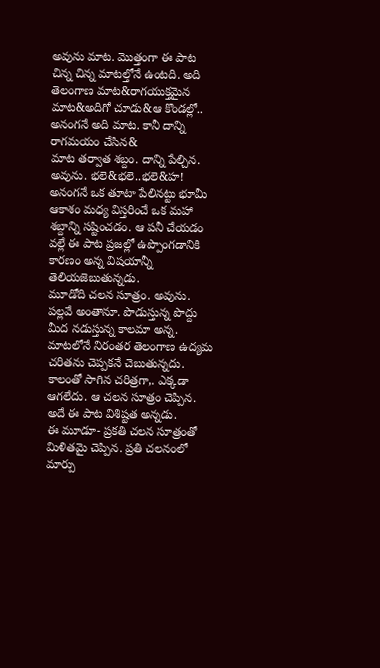అవును మాట. మొత్తంగా ఈ పాట చిన్న చిన్న మాటల్తోనే ఉంటది. అది తెలంగాణ మాట&రాగయుక్తమైన మాట&అదిగో చూడు&ఆ కొండల్లో.. అనంగనే అది మాట. కానీ దాన్ని రాగమయం చేసిన&
మాట తర్వాత శబ్దం. దాన్ని పేల్చిన. అవును. భలె&భలె..భలె&హ! అనంగనే ఒక తూటా పేలినట్టు భూమీ ఆకాశం మధ్య విస్తరించే ఒక మహా శబ్దాన్ని సష్టించడం. ఆ పనీ చేయడం వల్లే ఈ పాట ప్రజల్లో ఉప్పొంగడానికి కారణం అన్న విషయాన్నీ తెలియజెబుతున్నడు.
మూడోది చలన సూత్రం. అవును. పల్లవే అంతానూ. పొడుస్తున్న పొద్దు మీద నడుస్తున్న కాలమా అన్న. మాటలోనే నిరంతర తెలంగాణ ఉద్యమ చరితను చెప్పకనే చెబుతున్నదు. కాలంతో సాగిన చరిత్రగా,. ఎక్కడా ఆగలేదు. ఆ చలన సూత్రం చెప్పిన. అదే ఈ పాట విశిష్టత అన్నడు.
ఈ మూడూ- ప్రకతి చలన సూత్రంతో మిళితమై చెప్పిన. ప్రతి చలనంలో మార్పు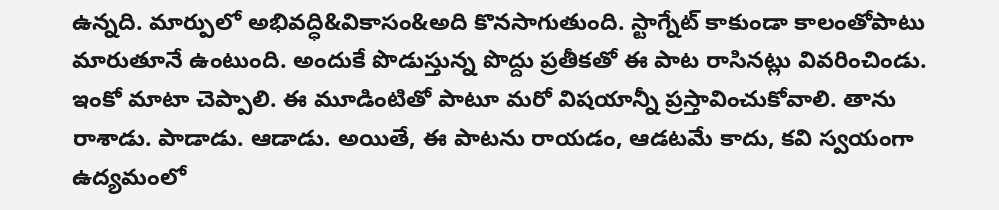ఉన్నది. మార్పులో అభివద్ధి&వికాసం&అది కొనసాగుతుంది. స్టాగ్నేట్ కాకుండా కాలంతోపాటు మారుతూనే ఉంటుంది. అందుకే పొడుస్తున్న పొద్దు ప్రతీకతో ఈ పాట రాసినట్లు వివరించిండు.
ఇంకో మాటా చెప్పాలి. ఈ మూడింటితో పాటూ మరో విషయాన్నీ ప్రస్తావించుకోవాలి. తాను రాశాడు. పాడాడు. ఆడాడు. అయితే, ఈ పాటను రాయడం, ఆడటమే కాదు, కవి స్వయంగా ఉద్యమంలో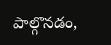పాల్గొనడం,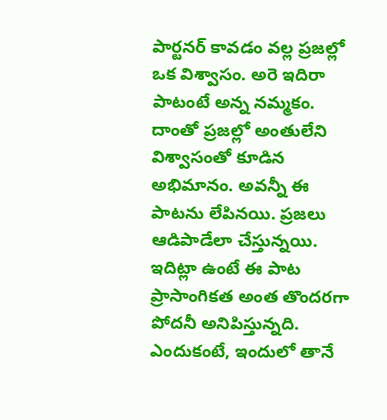పార్టనర్ కావడం వల్ల ప్రజల్లో ఒక విశ్వాసం. అరె ఇదిరా పాటంటే అన్న నమ్మకం. దాంతో ప్రజల్లో అంతులేని విశ్వాసంతో కూడిన అభిమానం. అవన్నీ ఈ పాటను లేపినయి. ప్రజలు ఆడిపాడేలా చేస్తున్నయి.
ఇదిట్లా ఉంటే ఈ పాట ప్రాసాంగికత అంత తొందరగా పోదనీ అనిపిస్తున్నది. ఎందుకంటే, ఇందులో తానే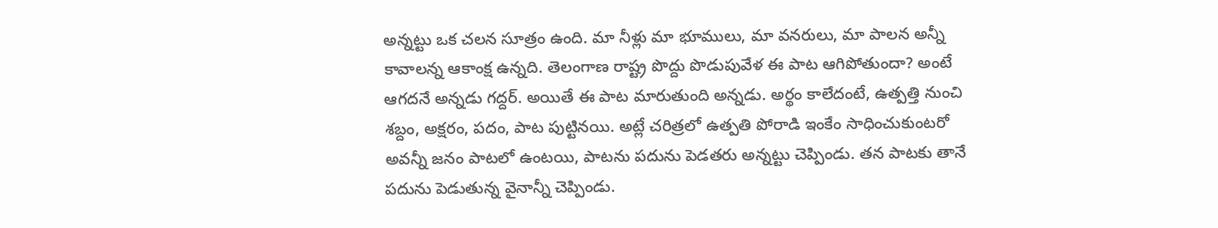అన్నట్టు ఒక చలన సూత్రం ఉంది. మా నీళ్లు మా భూములు, మా వనరులు, మా పాలన అన్నీ కావాలన్న ఆకాంక్ష ఉన్నది. తెలంగాణ రాష్ట్ర పొద్దు పొడుపువేళ ఈ పాట ఆగిపోతుందా? అంటే ఆగదనే అన్నడు గద్దర్. అయితే ఈ పాట మారుతుంది అన్నడు. అర్థం కాలేదంటే, ఉత్పత్తి నుంచి శబ్దం, అక్షరం, పదం, పాట పుట్టినయి. అట్లే చరిత్రలో ఉత్పతి పోరాడి ఇంకేం సాధించుకుంటరో అవన్నీ జనం పాటలో ఉంటయి, పాటను పదును పెడతరు అన్నట్టు చెప్పిండు. తన పాటకు తానే పదును పెడుతున్న వైనాన్నీ చెప్పిండు.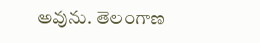అవును. తెలంగాణ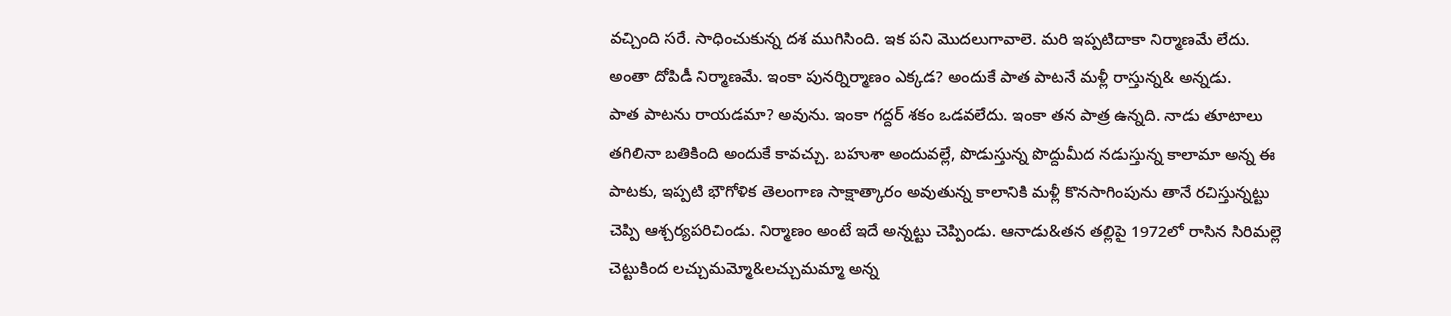వచ్చింది సరే. సాధించుకున్న దశ ముగిసింది. ఇక పని మొదలుగావాలె. మరి ఇప్పటిదాకా నిర్మాణమే లేదు. అంతా దోపిడీ నిర్మాణమే. ఇంకా పునర్నిర్మాణం ఎక్కడ? అందుకే పాత పాటనే మళ్లీ రాస్తున్న& అన్నడు.
పాత పాటను రాయడమా? అవును. ఇంకా గద్దర్ శకం ఒడవలేదు. ఇంకా తన పాత్ర ఉన్నది. నాడు తూటాలు తగిలినా బతికింది అందుకే కావచ్చు. బహుశా అందువల్లే, పొడుస్తున్న పొద్దుమీద నడుస్తున్న కాలామా అన్న ఈ పాటకు, ఇప్పటి భౌగోళిక తెలంగాణ సాక్షాత్కారం అవుతున్న కాలానికి మళ్లీ కొనసాగింపును తానే రచిస్తున్నట్టు చెప్పి ఆశ్చర్యపరిచిండు. నిర్మాణం అంటే ఇదే అన్నట్టు చెప్పిండు. ఆనాడు&తన తల్లిపై 1972లో రాసిన సిరిమల్లె చెట్టుకింద లచ్చుమమ్మో&లచ్చుమమ్మా అన్న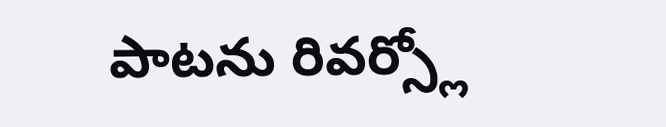పాటను రివర్స్లో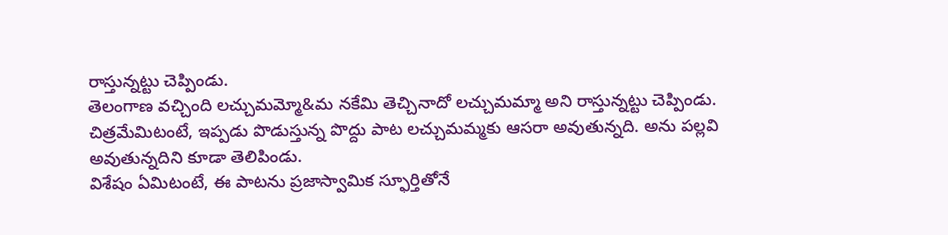రాస్తున్నట్టు చెప్పిండు.
తెలంగాణ వచ్చింది లచ్చుమమ్మో&మ నకేమి తెచ్చినాదో లచ్చుమమ్మా అని రాస్తున్నట్టు చెప్పిండు. చిత్రమేమిటంటే, ఇప్పడు పొడుస్తున్న పొద్దు పాట లచ్చుమమ్మకు ఆసరా అవుతున్నది. అను పల్లవి అవుతున్నదిని కూడా తెలిపిండు.
విశేషం ఏమిటంటే, ఈ పాటను ప్రజాస్వామిక స్ఫూర్తితోనే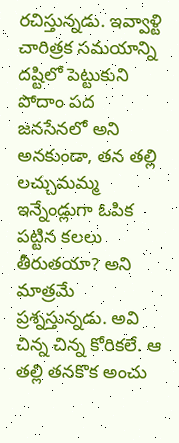రచిస్తున్నడు. ఇవ్వాళ్టి చారిత్రక సమయాన్ని దష్టిలో పెట్టుకుని పోదాం పద జనసేనలో అని అనకుండా, తన తల్లి లచ్చుమమ్మ ఇన్నేండ్లుగా ఓపిక పట్టిన కలలు తీరుతయా? అని మాత్రమే ప్రశ్నస్తున్నడు. అవి చిన్న చిన్న కోరికలే. ఆ తల్లి తనకొక అంచు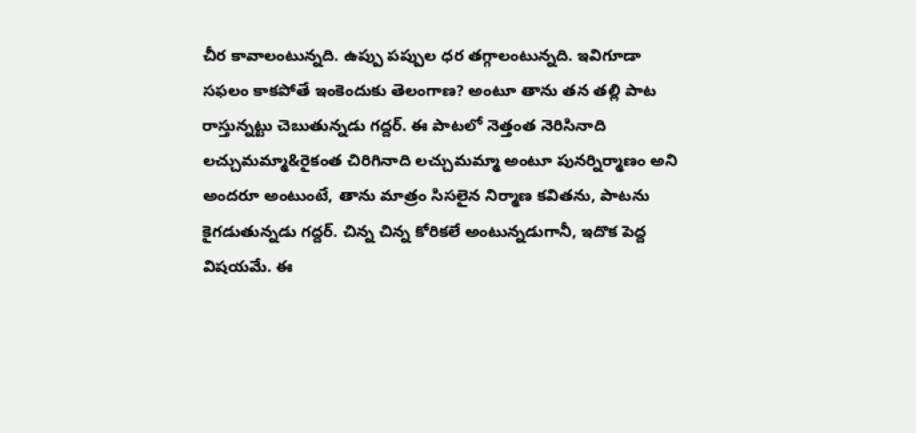చీర కావాలంటున్నది. ఉప్పు పప్పుల ధర తగ్గాలంటున్నది. ఇవిగూడా సఫలం కాకపోతే ఇంకెందుకు తెలంగాణ? అంటూ తాను తన తల్లి పాట రాస్తున్నట్టు చెబుతున్నడు గద్దర్. ఈ పాటలో నెత్తంత నెరిసినాది లచ్చుమమ్మా&రైకంత చిరిగినాది లచ్చుమమ్మా అంటూ పునర్నిర్మాణం అని అందరూ అంటుంటే, తాను మాత్రం సిసలైన నిర్మాణ కవితను, పాటను కైగడుతున్నడు గద్దర్. చిన్న చిన్న కోరికలే అంటున్నడుగానీ, ఇదొక పెద్ద విషయమే. ఈ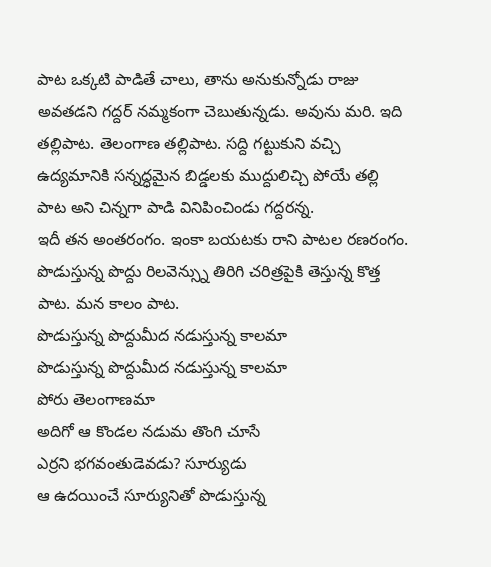పాట ఒక్కటి పాడితే చాలు, తాను అనుకున్నోడు రాజు అవతడని గద్దర్ నమ్మకంగా చెబుతున్నడు. అవును మరి. ఇది తల్లిపాట. తెలంగాణ తల్లిపాట. సద్ది గట్టుకుని వచ్చి ఉద్యమానికి సన్నద్ధమైన బిడ్డలకు ముద్దులిచ్చి పోయే తల్లి పాట అని చిన్నగా పాడి వినిపించిండు గద్దరన్న.
ఇదీ తన అంతరంగం. ఇంకా బయటకు రాని పాటల రణరంగం. పొడుస్తున్న పొద్దు రిలవెన్స్ను తిరిగి చరిత్రపైకి తెస్తున్న కొత్త పాట. మన కాలం పాట.
పొడుస్తున్న పొద్దుమీద నడుస్తున్న కాలమా
పొడుస్తున్న పొద్దుమీద నడుస్తున్న కాలమా
పోరు తెలంగాణమా
అదిగో ఆ కొండల నడుమ తొంగి చూసే
ఎర్రని భగవంతుడెవడు? సూర్యుడు
ఆ ఉదయించే సూర్యునితో పొడుస్తున్న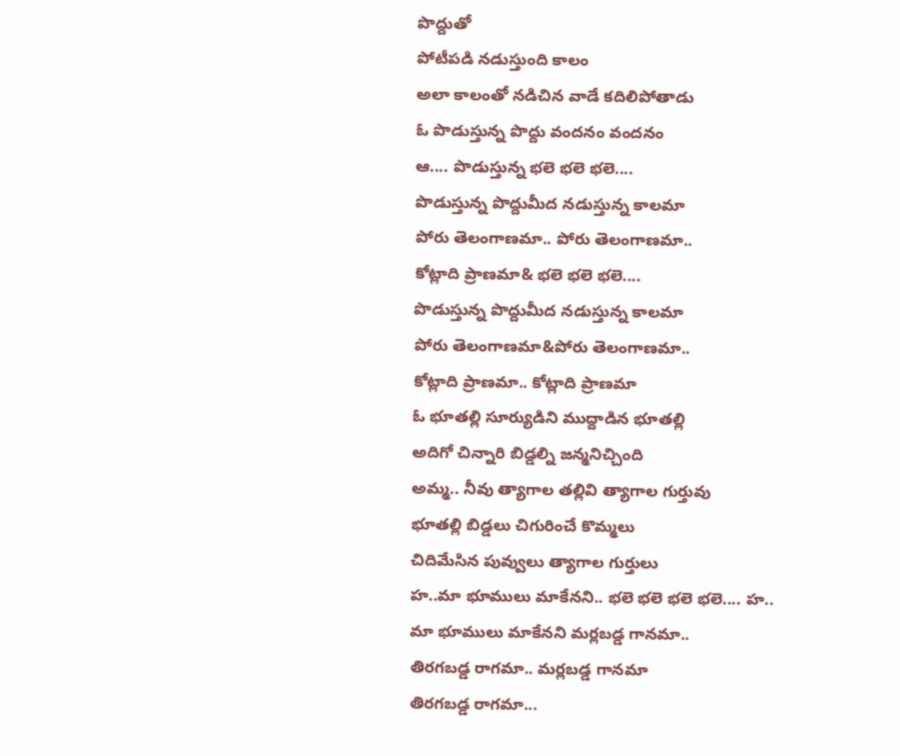పొద్దుతో
పోటీపడి నడుస్తుంది కాలం
అలా కాలంతో నడిచిన వాడే కదిలిపోతాడు
ఓ పొడుస్తున్న పొద్దు వందనం వందనం
ఆ.... పొడుస్తున్న భలె భలె భలె....
పొడుస్తున్న పొద్దుమీద నడుస్తున్న కాలమా
పోరు తెలంగాణమా.. పోరు తెలంగాణమా..
కోట్లాది ప్రాణమా& భలె భలె భలె....
పొడుస్తున్న పొద్దుమీద నడుస్తున్న కాలమా
పోరు తెలంగాణమా&పోరు తెలంగాణమా..
కోట్లాది ప్రాణమా.. కోట్లాది ప్రాణమా
ఓ భూతల్లి సూర్యుడిని ముద్దాడిన భూతల్లి
అదిగో చిన్నారి బిడ్డల్ని జన్మనిచ్చింది
అమ్మ.. నీవు త్యాగాల తల్లివి త్యాగాల గుర్తువు
భూతల్లి బిడ్డలు చిగురించే కొమ్మలు
చిదిమేసిన పువ్వులు త్యాగాల గుర్తులు
హ..మా భూములు మాకేనని.. భలె భలె భలె భలె.... హ..
మా భూములు మాకేనని మర్లబడ్డ గానమా..
తిరగబడ్డ రాగమా.. మర్లబడ్డ గానమా
తిరగబడ్డ రాగమా...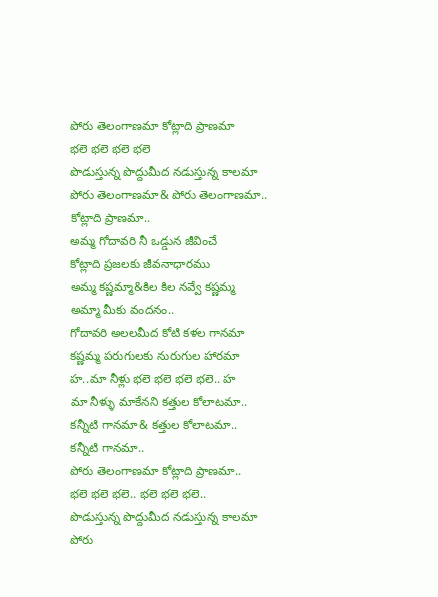పోరు తెలంగాణమా కోట్లాది ప్రాణమా
భలె భలె భలె భలె
పొడుస్తున్న పొద్దుమీద నడుస్తున్న కాలమా
పోరు తెలంగాణమా& పోరు తెలంగాణమా..
కోట్లాది ప్రాణమా..
అమ్మ గోదావరి నీ ఒడ్డున జీవించే
కోట్లాది ప్రజలకు జీవనాధారము
అమ్మ కష్ణమ్మా&కిల కిల నవ్వే కష్ణమ్మ
అమ్మా మీకు వందనం..
గోదావరి అలలమీద కోటి కళల గానమా
కష్ణమ్మ పరుగులకు నురుగుల హారమా
హ..మా నీళ్లు భలె భలె భలె భలె.. హ
మా నీళ్ళు మాకేనని కత్తుల కోలాటమా..
కన్నీటి గానమా& కత్తుల కోలాటమా..
కన్నీటి గానమా..
పోరు తెలంగాణమా కోట్లాది ప్రాణమా..
భలె భలె భలె.. భలె భలె భలె..
పొడుస్తున్న పొద్దుమీద నడుస్తున్న కాలమా
పోరు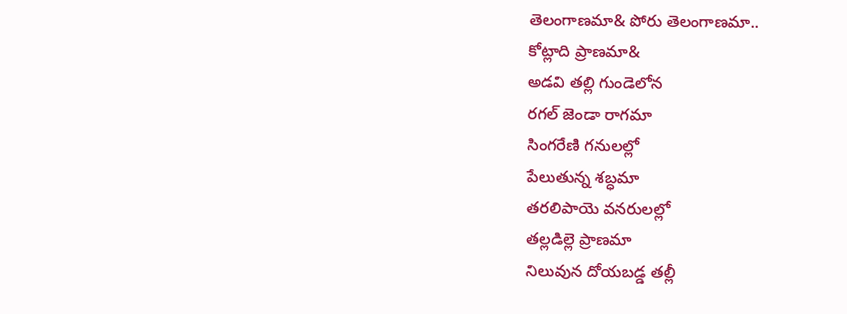తెలంగాణమా& పోరు తెలంగాణమా..
కోట్లాది ప్రాణమా&
అడవి తల్లి గుండెలోన
రగల్ జెండా రాగమా
సింగరేణి గనులల్లో
పేలుతున్న శబ్ధమా
తరలిపాయె వనరులల్లో
తల్లడిల్లె ప్రాణమా
నిలువున దోయబడ్డ తల్లీ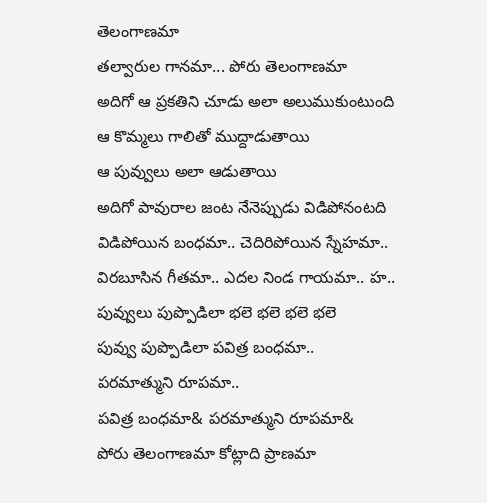తెలంగాణమా
తల్వారుల గానమా... పోరు తెలంగాణమా
అదిగో ఆ ప్రకతిని చూడు అలా అలుముకుంటుంది
ఆ కొమ్మలు గాలితో ముద్దాడుతాయి
ఆ పువ్వులు అలా ఆడుతాయి
అదిగో పావురాల జంట నేనెప్పుడు విడిపోనంటది
విడిపోయిన బంధమా.. చెదిరిపోయిన స్నేహమా..
విరబూసిన గీతమా.. ఎదల నిండ గాయమా.. హ..
పువ్వులు పుప్పొడిలా భలె భలె భలె భలె
పువ్వు పుప్పొడిలా పవిత్ర బంధమా..
పరమాత్ముని రూపమా..
పవిత్ర బంధమా& పరమాత్ముని రూపమా&
పోరు తెలంగాణమా కోట్లాది ప్రాణమా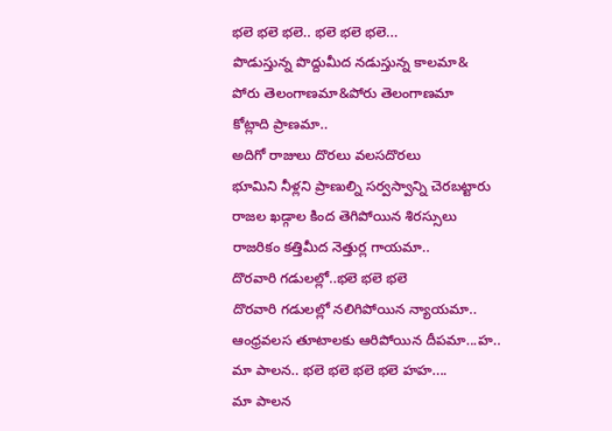భలె భలె భలె.. భలె భలె భలె...
పొడుస్తున్న పొద్దుమీద నడుస్తున్న కాలమా&
పోరు తెలంగాణమా&పోరు తెలంగాణమా
కోట్లాది ప్రాణమా..
అదిగో రాజులు దొరలు వలసదొరలు
భూమిని నీళ్లని ప్రాణుల్ని సర్వస్వాన్ని చెరబట్టారు
రాజల ఖడ్గాల కింద తెగిపోయిన శిరస్సులు
రాజరికం కత్తిమీద నెత్తుర్ల గాయమా..
దొరవారి గడులల్లో..భలె భలె భలె
దొరవారి గడులల్లో నలిగిపోయిన న్యాయమా..
ఆంధ్రవలస తూటాలకు ఆరిపోయిన దీపమా...హ..
మా పాలన.. భలె భలె భలె భలె హహ....
మా పాలన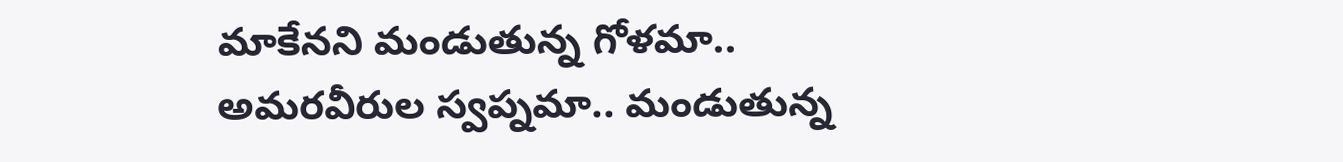మాకేనని మండుతున్న గోళమా..
అమరవీరుల స్వప్నమా.. మండుతున్న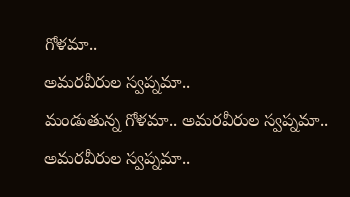గోళమా..
అమరవీరుల స్వప్నమా..
మండుతున్న గోళమా.. అమరవీరుల స్వప్నమా..
అమరవీరుల స్వప్నమా..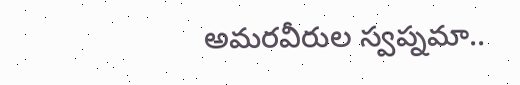అమరవీరుల స్వప్నమా..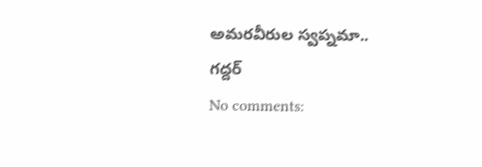అమరవీరుల స్వప్నమా..
గద్దర్
No comments: